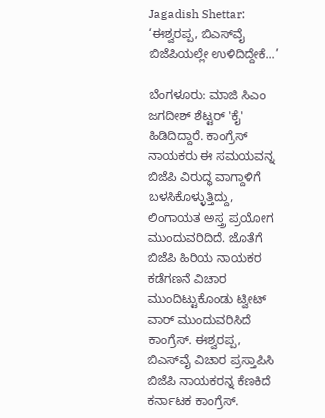Jagadish Shettar: ‘ಈಶ್ವರಪ್ಪ, ಬಿಎಸ್‌ವೈ ಬಿಜೆಪಿಯಲ್ಲೇ ಉಳಿದಿದ್ದೇಕೆ...’

ಬೆಂಗಳೂರು: ಮಾಜಿ ಸಿಎಂ ಜಗದೀಶ್ ಶೆಟ್ಟರ್ 'ಕೈ' ಹಿಡಿದಿದ್ದಾರೆ. ಕಾಂಗ್ರೆಸ್ ನಾಯಕರು ಈ ಸಮಯವನ್ನ ಬಿಜೆಪಿ ವಿರುದ್ಧ ವಾಗ್ದಾಳಿಗೆ ಬಳಸಿಕೊಳ್ಳುತ್ತಿದ್ದು, ಲಿಂಗಾಯತ ಅಸ್ತ್ರ ಪ್ರಯೋಗ ಮುಂದುವರಿದಿದೆ. ಜೊತೆಗೆ ಬಿಜೆಪಿ ಹಿರಿಯ ನಾಯಕರ ಕಡೆಗಣನೆ ವಿಚಾರ ಮುಂದಿಟ್ಟುಕೊಂಡು ಟ್ವೀಟ್ ವಾರ್ ಮುಂದುವರಿಸಿದೆ ಕಾಂಗ್ರೆಸ್. ಈಶ್ವರಪ್ಪ, ಬಿಎಸ್‌ವೈ ವಿಚಾರ ಪ್ರಸ್ತಾಪಿಸಿ ಬಿಜೆಪಿ ನಾಯಕರನ್ನ ಕೆಣಕಿದೆ ಕರ್ನಾಟಕ ಕಾಂಗ್ರೆಸ್.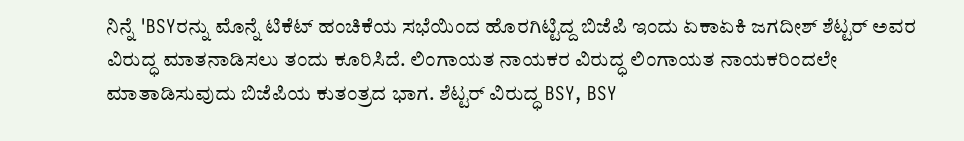ನಿನ್ನೆ 'BSYರನ್ನು ಮೊನ್ನೆ ಟಿಕೆಟ್ ಹಂಚಿಕೆಯ ಸಭೆಯಿಂದ ಹೊರಗಿಟ್ಟಿದ್ದ ಬಿಜೆಪಿ ಇಂದು ಏಕಾಏಕಿ ಜಗದೀಶ್ ಶೆಟ್ಟರ್ ಅವರ ವಿರುದ್ಧ ಮಾತನಾಡಿಸಲು ತಂದು ಕೂರಿಸಿದೆ. ಲಿಂಗಾಯತ ನಾಯಕರ ವಿರುದ್ಧ ಲಿಂಗಾಯತ ನಾಯಕರಿಂದಲೇ ಮಾತಾಡಿಸುವುದು ಬಿಜೆಪಿಯ ಕುತಂತ್ರದ ಭಾಗ. ಶೆಟ್ಟರ್ ವಿರುದ್ಧ BSY, BSY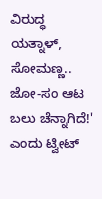ವಿರುದ್ಧ ಯತ್ನಾಳ್, ಸೋಮಣ್ಣ.. ಜೋ-ಸಂ ಆಟ ಬಲು ಚೆನ್ನಾಗಿದೆ!' ಎಂದು ಟ್ವೀಟ್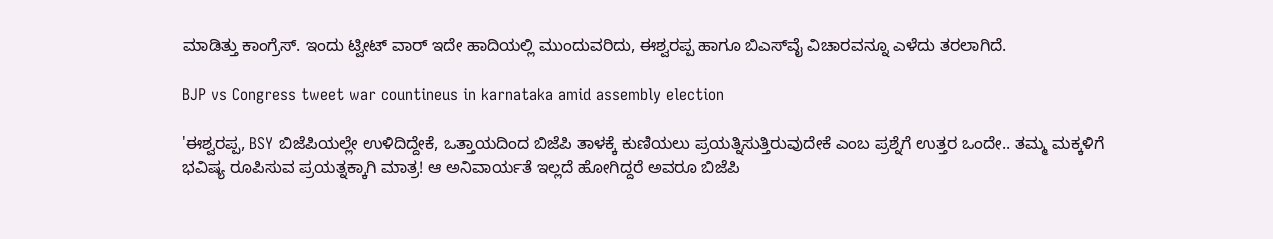ಮಾಡಿತ್ತು ಕಾಂಗ್ರೆಸ್. ಇಂದು ಟ್ವೀಟ್ ವಾರ್ ಇದೇ ಹಾದಿಯಲ್ಲಿ ಮುಂದುವರಿದು, ಈಶ್ವರಪ್ಪ ಹಾಗೂ ಬಿಎಸ್‌ವೈ ವಿಚಾರವನ್ನೂ ಎಳೆದು ತರಲಾಗಿದೆ.

BJP vs Congress tweet war countineus in karnataka amid assembly election

'ಈಶ್ವರಪ್ಪ, BSY ಬಿಜೆಪಿಯಲ್ಲೇ ಉಳಿದಿದ್ದೇಕೆ, ಒತ್ತಾಯದಿಂದ ಬಿಜೆಪಿ ತಾಳಕ್ಕೆ ಕುಣಿಯಲು ಪ್ರಯತ್ನಿಸುತ್ತಿರುವುದೇಕೆ ಎಂಬ ಪ್ರಶ್ನೆಗೆ ಉತ್ತರ ಒಂದೇ.. ತಮ್ಮ ಮಕ್ಕಳಿಗೆ ಭವಿಷ್ಯ ರೂಪಿಸುವ ಪ್ರಯತ್ನಕ್ಕಾಗಿ ಮಾತ್ರ! ಆ ಅನಿವಾರ್ಯತೆ ಇಲ್ಲದೆ ಹೋಗಿದ್ದರೆ ಅವರೂ ಬಿಜೆಪಿ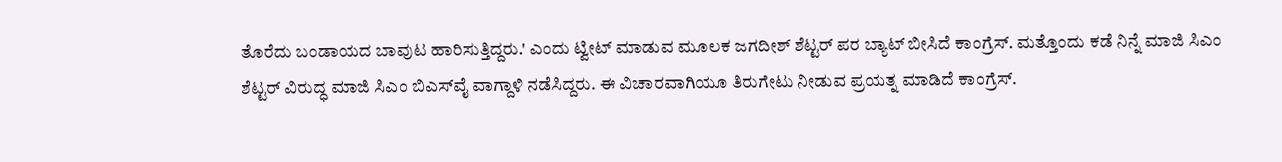ತೊರೆದು ಬಂಡಾಯದ ಬಾವುಟ ಹಾರಿಸುತ್ತಿದ್ದರು.' ಎಂದು ಟ್ವೀಟ್ ಮಾಡುವ ಮೂಲಕ ಜಗದೀಶ್ ಶೆಟ್ಟರ್ ಪರ ಬ್ಯಾಟ್ ಬೀಸಿದೆ ಕಾಂಗ್ರೆಸ್. ಮತ್ತೊಂದು ಕಡೆ ನಿನ್ನೆ ಮಾಜಿ ಸಿಎಂ ಶೆಟ್ಟರ್ ವಿರುದ್ಧ ಮಾಜಿ ಸಿಎಂ ಬಿಎಸ್‌ವೈ ವಾಗ್ದಾಳಿ ನಡೆಸಿದ್ದರು. ಈ ವಿಚಾರವಾಗಿಯೂ ತಿರುಗೇಟು ನೀಡುವ ಪ್ರಯತ್ನ ಮಾಡಿದೆ ಕಾಂಗ್ರೆಸ್.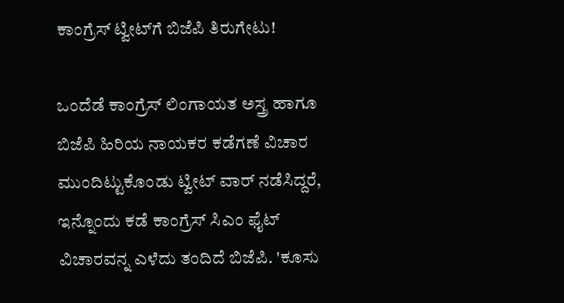ಕಾಂಗ್ರೆಸ್ ಟ್ವೀಟ್‌ಗೆ ಬಿಜೆಪಿ ತಿರುಗೇಟು!

ಒಂದೆಡೆ ಕಾಂಗ್ರೆಸ್ ಲಿಂಗಾಯತ ಅಸ್ತ್ರ ಹಾಗೂ ಬಿಜೆಪಿ ಹಿರಿಯ ನಾಯಕರ ಕಡೆಗಣೆ ವಿಚಾರ ಮುಂದಿಟ್ಟುಕೊಂಡು ಟ್ವೀಟ್ ವಾರ್ ನಡೆಸಿದ್ದರೆ, ಇನ್ನೊಂದು ಕಡೆ ಕಾಂಗ್ರೆಸ್ ಸಿಎಂ ಫೈಟ್ ವಿಚಾರವನ್ನ ಎಳೆದು ತಂದಿದೆ ಬಿಜೆಪಿ. 'ಕೂಸು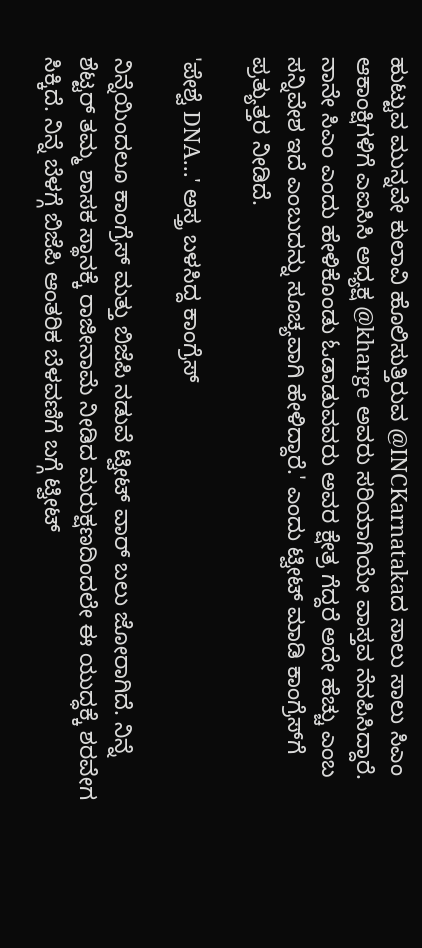ಹುಟ್ಟುವ ಮುನ್ನವೇ ಕುಲಾವಿ ಹೊಲಿಸುತ್ತಿರುವ @INCKarnatakaದ ಸಾಲು ಸಾಲು ಸಿಎಂ ಆಕಾಂಕ್ಷಿಗಳಿಗೆ ಎಐಸಿಸಿ ಅಧ್ಯಕ್ಷ @kharge ಅವರು ಸರಿಯಾಗಿಯೇ ವಾಸ್ತವ ನೆನಪಿಸಿದ್ದಾರೆ. ನಾನೇ ಸಿಎಂ ಎಂದು ಹೇಳಿಕೊಂಡು ಓಡಾಡುವವರು ಅವರ ಕ್ಷೇತ್ರ ಗೆದ್ದರೆ ಅದೇ ಹೆಚ್ಚು ಎಂಬ ಸನ್ನಿವೇಶ ಇದೆ ಎಂಬುದನ್ನು ಸೂಚ್ಯವಾಗಿ ಹೇಳಿದ್ದಾರೆ.' ಎಂದು ಟ್ವೀಟ್ ಮಾಡಿ ಕಾಂಗ್ರೆಸ್‌ಗೆ ಪ್ರತ್ಯುತ್ತರ ನೀಡಿದೆ.

'ಪೇಶ್ವೆ DNA...' ಅಸ್ತ್ರ ಬಳಸಿದ್ದ ಕಾಂಗ್ರೆಸ್

ನಿನ್ನೆಯಿಂದಲೂ ಕಾಂಗ್ರೆಸ್ ಮತ್ತು ಬಿಜೆಪಿ ನಡುವೆ ಟ್ವೀಟ್ ವಾರ್ ಬಲು ಜೋರಾಗಿದೆ. ನಿನ್ನೆ ಶೆಟ್ಟರ್ ತಮ್ಮ ಶಾಸಕ ಸ್ಥಾನಕ್ಕೆ ರಾಜೀನಾಮೆ ನೀಡಿದ ಮರುಕ್ಷಣದಿಂದಲೇ ಈ ಯುದ್ಧಕ್ಕೆ ಶರವೇಗ ಸಿಕ್ಕಿದೆ. ನಿನ್ನೆ ಬೆಳಗ್ಗೆ ಬಿಜೆಪಿ ಆಂತರಿಕ ಬೆಳವಣಿಗೆ ಬಗ್ಗೆ ಟ್ವೀಟ್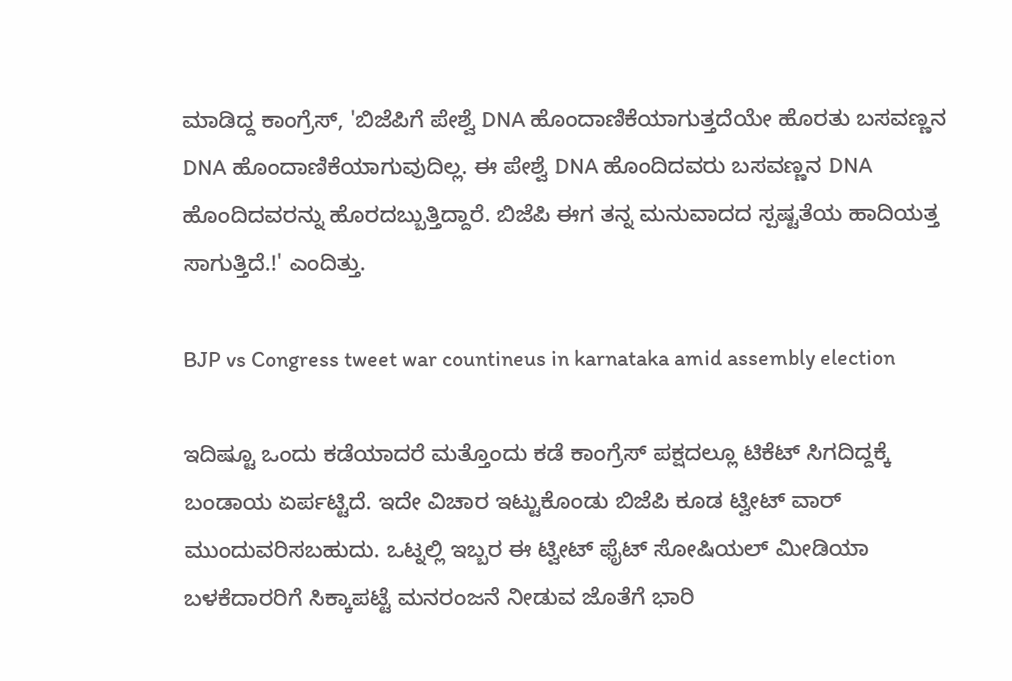ಮಾಡಿದ್ದ ಕಾಂಗ್ರೆಸ್, 'ಬಿಜೆಪಿಗೆ ಪೇಶ್ವೆ DNA ಹೊಂದಾಣಿಕೆಯಾಗುತ್ತದೆಯೇ ಹೊರತು ಬಸವಣ್ಣನ DNA ಹೊಂದಾಣಿಕೆಯಾಗುವುದಿಲ್ಲ. ಈ ಪೇಶ್ವೆ DNA ಹೊಂದಿದವರು ಬಸವಣ್ಣನ DNA ಹೊಂದಿದವರನ್ನು ಹೊರದಬ್ಬುತ್ತಿದ್ದಾರೆ. ಬಿಜೆಪಿ ಈಗ ತನ್ನ ಮನುವಾದದ ಸ್ಪಷ್ಟತೆಯ ಹಾದಿಯತ್ತ ಸಾಗುತ್ತಿದೆ.!' ಎಂದಿತ್ತು.

BJP vs Congress tweet war countineus in karnataka amid assembly election

ಇದಿಷ್ಟೂ ಒಂದು ಕಡೆಯಾದರೆ ಮತ್ತೊಂದು ಕಡೆ ಕಾಂಗ್ರೆಸ್ ಪಕ್ಷದಲ್ಲೂ ಟಿಕೆಟ್ ಸಿಗದಿದ್ದಕ್ಕೆ ಬಂಡಾಯ ಏರ್ಪಟ್ಟಿದೆ. ಇದೇ ವಿಚಾರ ಇಟ್ಟುಕೊಂಡು ಬಿಜೆಪಿ ಕೂಡ ಟ್ವೀಟ್ ವಾರ್ ಮುಂದುವರಿಸಬಹುದು. ಒಟ್ನಲ್ಲಿ ಇಬ್ಬರ ಈ ಟ್ವೀಟ್ ಫೈಟ್ ಸೋಷಿಯಲ್ ಮೀಡಿಯಾ ಬಳಕೆದಾರರಿಗೆ ಸಿಕ್ಕಾಪಟ್ಟೆ ಮನರಂಜನೆ ನೀಡುವ ಜೊತೆಗೆ ಭಾರಿ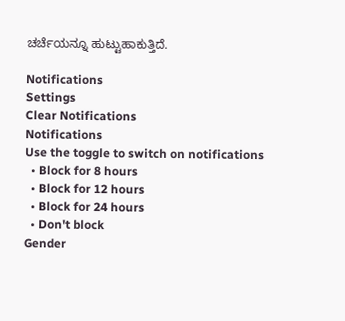ಚರ್ಚೆಯನ್ನೂ ಹುಟ್ಟುಹಾಕುತ್ತಿದೆ.

Notifications
Settings
Clear Notifications
Notifications
Use the toggle to switch on notifications
  • Block for 8 hours
  • Block for 12 hours
  • Block for 24 hours
  • Don't block
Gender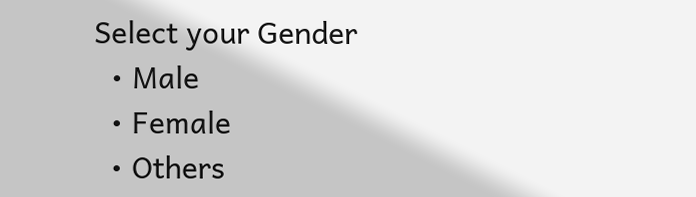Select your Gender
  • Male
  • Female
  • Others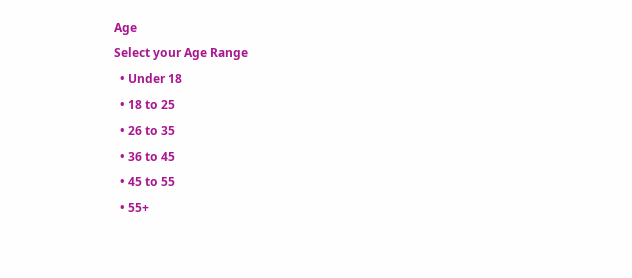Age
Select your Age Range
  • Under 18
  • 18 to 25
  • 26 to 35
  • 36 to 45
  • 45 to 55
  • 55+